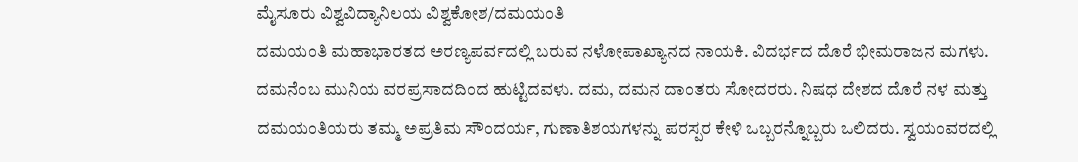ಮೈಸೂರು ವಿಶ್ವವಿದ್ಯಾನಿಲಯ ವಿಶ್ವಕೋಶ/ದಮಯಂತಿ
ದಮಯಂತಿ ಮಹಾಭಾರತದ ಅರಣ್ಯಪರ್ವದಲ್ಲಿ ಬರುವ ನಳೋಪಾಖ್ಯಾನದ ನಾಯಕಿ. ವಿದರ್ಭದ ದೊರೆ ಭೀಮರಾಜನ ಮಗಳು. ದಮನೆಂಬ ಮುನಿಯ ವರಪ್ರಸಾದದಿಂದ ಹುಟ್ಟಿದವಳು. ದಮ, ದಮನ ದಾಂತರು ಸೋದರರು. ನಿಷಧ ದೇಶದ ದೊರೆ ನಳ ಮತ್ತು ದಮಯಂತಿಯರು ತಮ್ಮ ಅಪ್ರತಿಮ ಸೌಂದರ್ಯ, ಗುಣಾತಿಶಯಗಳನ್ನು ಪರಸ್ಪರ ಕೇಳಿ ಒಬ್ಬರನ್ನೊಬ್ಬರು ಒಲಿದರು. ಸ್ವಯಂವರದಲ್ಲಿ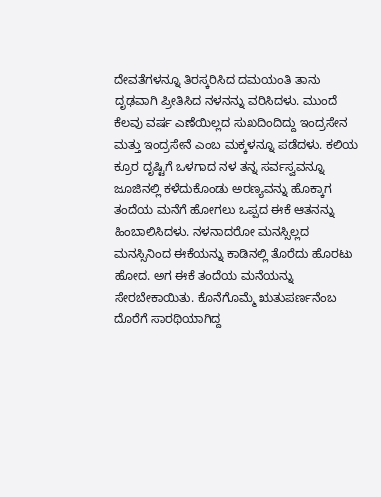ದೇವತೆಗಳನ್ನೂ ತಿರಸ್ಕರಿಸಿದ ದಮಯಂತಿ ತಾನು ದೃಢವಾಗಿ ಪ್ರೀತಿಸಿದ ನಳನನ್ನು ವರಿಸಿದಳು. ಮುಂದೆ ಕೆಲವು ವರ್ಷ ಎಣೆಯಿಲ್ಲದ ಸುಖದಿಂದಿದ್ದು ಇಂದ್ರಸೇನ ಮತ್ತು ಇಂದ್ರಸೇನೆ ಎಂಬ ಮಕ್ಕಳನ್ನೂ ಪಡೆದಳು. ಕಲಿಯ ಕ್ರೂರ ದೃಷ್ಟಿಗೆ ಒಳಗಾದ ನಳ ತನ್ನ ಸರ್ವಸ್ವವನ್ನೂ ಜೂಜಿನಲ್ಲಿ ಕಳೆದುಕೊಂಡು ಅರಣ್ಯವನ್ನು ಹೊಕ್ಕಾಗ ತಂದೆಯ ಮನೆಗೆ ಹೋಗಲು ಒಪ್ಪದ ಈಕೆ ಆತನನ್ನು ಹಿಂಬಾಲಿಸಿದಳು. ನಳನಾದರೋ ಮನಸ್ಸಿಲ್ಲದ ಮನಸ್ಸಿನಿಂದ ಈಕೆಯನ್ನು ಕಾಡಿನಲ್ಲಿ ತೊರೆದು ಹೊರಟು ಹೋದ. ಅಗ ಈಕೆ ತಂದೆಯ ಮನೆಯನ್ನು ಸೇರಬೇಕಾಯಿತು. ಕೊನೆಗೊಮ್ಮೆ ಋತುಪರ್ಣನೆಂಬ ದೊರೆಗೆ ಸಾರಥಿಯಾಗಿದ್ದ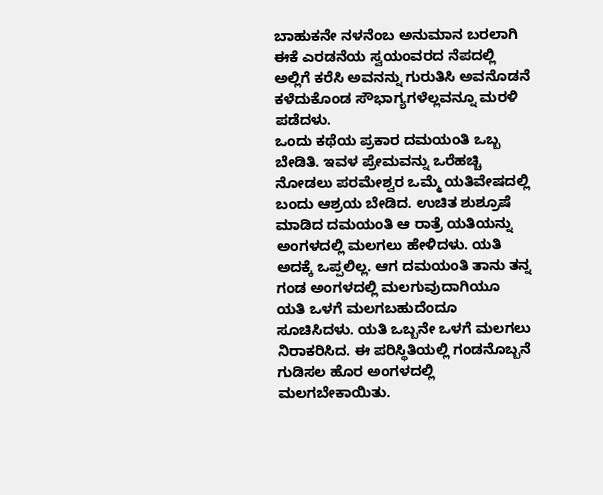ಬಾಹುಕನೇ ನಳನೆಂಬ ಅನುಮಾನ ಬರಲಾಗಿ ಈಕೆ ಎರಡನೆಯ ಸ್ವಯಂವರದ ನೆಪದಲ್ಲಿ ಅಲ್ಲಿಗೆ ಕರೆಸಿ ಅವನನ್ನು ಗುರುತಿಸಿ ಅವನೊಡನೆ ಕಳೆದುಕೊಂಡ ಸೌಭಾಗ್ಯಗಳೆಲ್ಲವನ್ನೂ ಮರಳಿ ಪಡೆದಳು.
ಒಂದು ಕಥೆಯ ಪ್ರಕಾರ ದಮಯಂತಿ ಒಬ್ಬ ಬೇಡಿತಿ. ಇವಳ ಪ್ರೇಮವನ್ನು ಒರೆಹಚ್ಚಿ ನೋಡಲು ಪರಮೇಶ್ವರ ಒಮ್ಮೆ ಯತಿವೇಷದಲ್ಲಿ ಬಂದು ಆಶ್ರಯ ಬೇಡಿದ. ಉಚಿತ ಶುಶ್ರೂಷೆ ಮಾಡಿದ ದಮಯಂತಿ ಆ ರಾತ್ರೆ ಯತಿಯನ್ನು ಅಂಗಳದಲ್ಲಿ ಮಲಗಲು ಹೇಳಿದಳು. ಯತಿ ಅದಕ್ಕೆ ಒಪ್ಪಲಿಲ್ಲ. ಆಗ ದಮಯಂತಿ ತಾನು ತನ್ನ ಗಂಡ ಅಂಗಳದಲ್ಲಿ ಮಲಗುವುದಾಗಿಯೂ ಯತಿ ಒಳಗೆ ಮಲಗಬಹುದೆಂದೂ ಸೂಚಿಸಿದಳು. ಯತಿ ಒಬ್ಬನೇ ಒಳಗೆ ಮಲಗಲು ನಿರಾಕರಿಸಿದ. ಈ ಪರಿಸ್ಥಿತಿಯಲ್ಲಿ ಗಂಡನೊಬ್ಬನೆ ಗುಡಿಸಲ ಹೊರ ಅಂಗಳದಲ್ಲಿ ಮಲಗಬೇಕಾಯಿತು.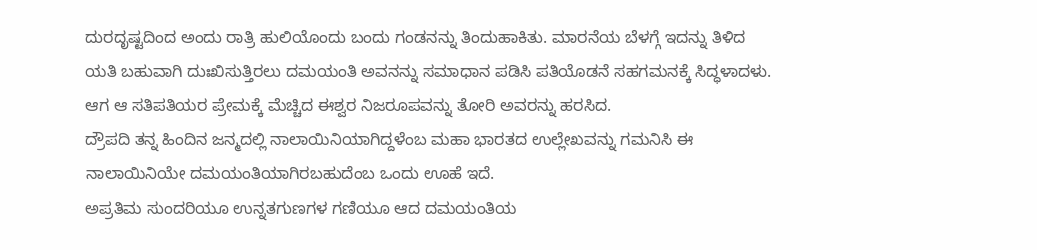ದುರದೃಷ್ಟದಿಂದ ಅಂದು ರಾತ್ರಿ ಹುಲಿಯೊಂದು ಬಂದು ಗಂಡನನ್ನು ತಿಂದುಹಾಕಿತು. ಮಾರನೆಯ ಬೆಳಗ್ಗೆ ಇದನ್ನು ತಿಳಿದ ಯತಿ ಬಹುವಾಗಿ ದುಃಖಿಸುತ್ತಿರಲು ದಮಯಂತಿ ಅವನನ್ನು ಸಮಾಧಾನ ಪಡಿಸಿ ಪತಿಯೊಡನೆ ಸಹಗಮನಕ್ಕೆ ಸಿದ್ಧಳಾದಳು. ಆಗ ಆ ಸತಿಪತಿಯರ ಪ್ರೇಮಕ್ಕೆ ಮೆಚ್ಚಿದ ಈಶ್ವರ ನಿಜರೂಪವನ್ನು ತೋರಿ ಅವರನ್ನು ಹರಸಿದ.
ದ್ರೌಪದಿ ತನ್ನ ಹಿಂದಿನ ಜನ್ಮದಲ್ಲಿ ನಾಲಾಯಿನಿಯಾಗಿದ್ದಳೆಂಬ ಮಹಾ ಭಾರತದ ಉಲ್ಲೇಖವನ್ನು ಗಮನಿಸಿ ಈ ನಾಲಾಯಿನಿಯೇ ದಮಯಂತಿಯಾಗಿರಬಹುದೆಂಬ ಒಂದು ಊಹೆ ಇದೆ.
ಅಪ್ರತಿಮ ಸುಂದರಿಯೂ ಉನ್ನತಗುಣಗಳ ಗಣಿಯೂ ಆದ ದಮಯಂತಿಯ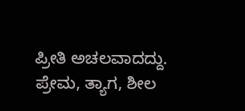ಪ್ರೀತಿ ಅಚಲವಾದದ್ದು. ಪ್ರೇಮ, ತ್ಯಾಗ, ಶೀಲ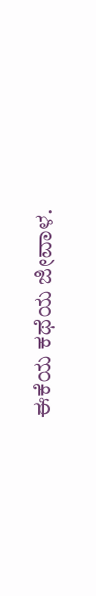ಈಕೆಯ ಕಥೆಯ ಜೀವಾಳ.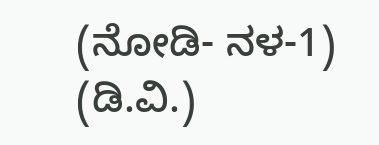(ನೋಡಿ- ನಳ-1) (ಡಿ.ವಿ.)